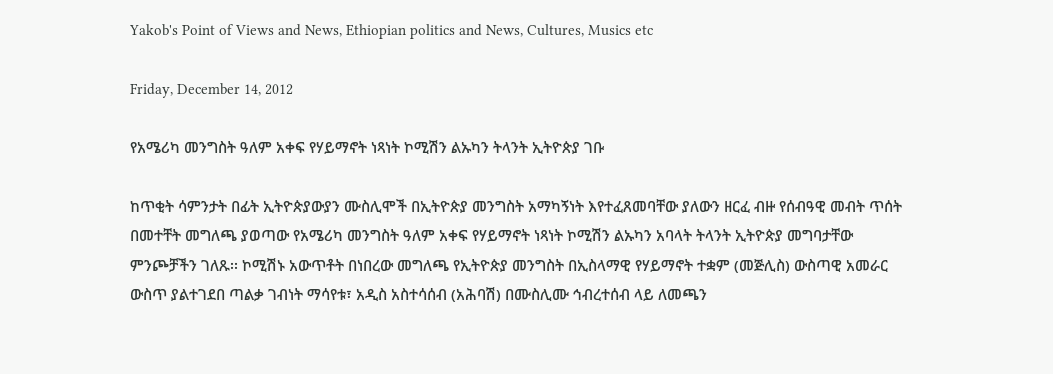Yakob's Point of Views and News, Ethiopian politics and News, Cultures, Musics etc

Friday, December 14, 2012

የአሜሪካ መንግስት ዓለም አቀፍ የሃይማኖት ነጻነት ኮሚሽን ልኡካን ትላንት ኢትዮጵያ ገቡ

ከጥቂት ሳምንታት በፊት ኢትዮጵያውያን ሙስሊሞች በኢትዮጵያ መንግስት አማካኝነት እየተፈጸመባቸው ያለውን ዘርፈ ብዙ የሰብዓዊ መብት ጥሰት በመተቸት መግለጫ ያወጣው የአሜሪካ መንግስት ዓለም አቀፍ የሃይማኖት ነጻነት ኮሚሽን ልኡካን አባላት ትላንት ኢትዮጵያ መግባታቸው ምንጮቻችን ገለጹ፡፡ ኮሚሽኑ አውጥቶት በነበረው መግለጫ የኢትዮጵያ መንግስት በኢስላማዊ የሃይማኖት ተቋም (መጅሊስ) ውስጣዊ አመራር ውስጥ ያልተገደበ ጣልቃ ገብነት ማሳየቱ፣ አዲስ አስተሳሰብ (አሕባሽ) በሙስሊሙ ኅብረተሰብ ላይ ለመጫን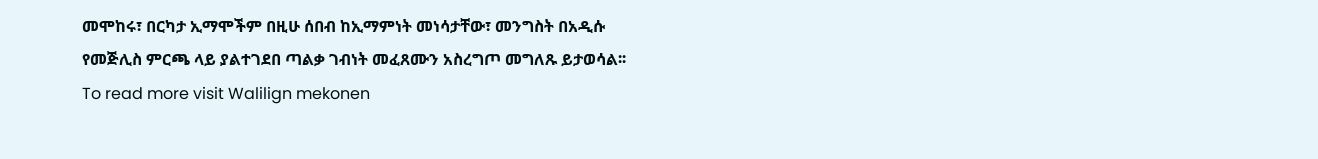መሞከሩ፣ በርካታ ኢማሞችም በዚሁ ሰበብ ከኢማምነት መነሳታቸው፣ መንግስት በአዲሱ የመጅሊስ ምርጫ ላይ ያልተገደበ ጣልቃ ገብነት መፈጸሙን አስረግጦ መግለጹ ይታወሳል፡፡ To read more visit Walilign mekonen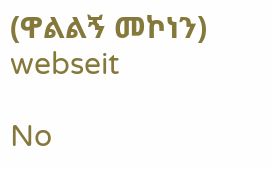(ዋልልኝ መኮነን) webseit

No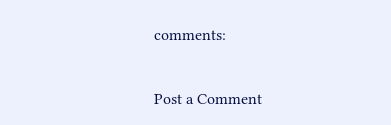comments:

Post a Comment